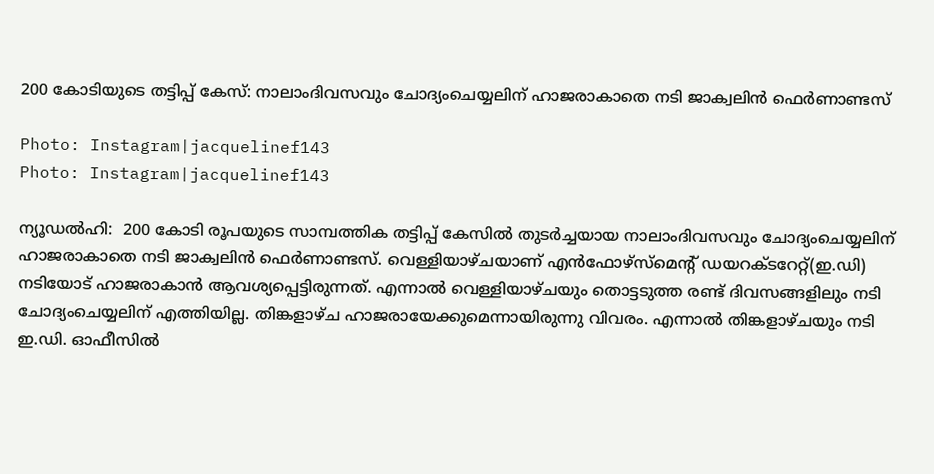200 കോടിയുടെ തട്ടിപ്പ് കേസ്: നാലാംദിവസവും ചോദ്യംചെയ്യലിന് ഹാജരാകാതെ നടി ജാക്വലിന്‍ ഫെര്‍ണാണ്ടസ്

Photo: Instagram|jacquelinef143
Photo: Instagram|jacquelinef143

ന്യൂഡല്‍ഹി:  200 കോടി രൂപയുടെ സാമ്പത്തിക തട്ടിപ്പ് കേസില്‍ തുടര്‍ച്ചയായ നാലാംദിവസവും ചോദ്യംചെയ്യലിന് ഹാജരാകാതെ നടി ജാക്വലിന്‍ ഫെര്‍ണാണ്ടസ്. വെള്ളിയാഴ്ചയാണ് എന്‍ഫോഴ്‌സ്‌മെന്റ് ഡയറക്ടറേറ്റ്(ഇ.ഡി) നടിയോട് ഹാജരാകാന്‍ ആവശ്യപ്പെട്ടിരുന്നത്. എന്നാല്‍ വെള്ളിയാഴ്ചയും തൊട്ടടുത്ത രണ്ട് ദിവസങ്ങളിലും നടി ചോദ്യംചെയ്യലിന് എത്തിയില്ല. തിങ്കളാഴ്ച ഹാജരായേക്കുമെന്നായിരുന്നു വിവരം. എന്നാല്‍ തിങ്കളാഴ്ചയും നടി ഇ.ഡി. ഓഫീസില്‍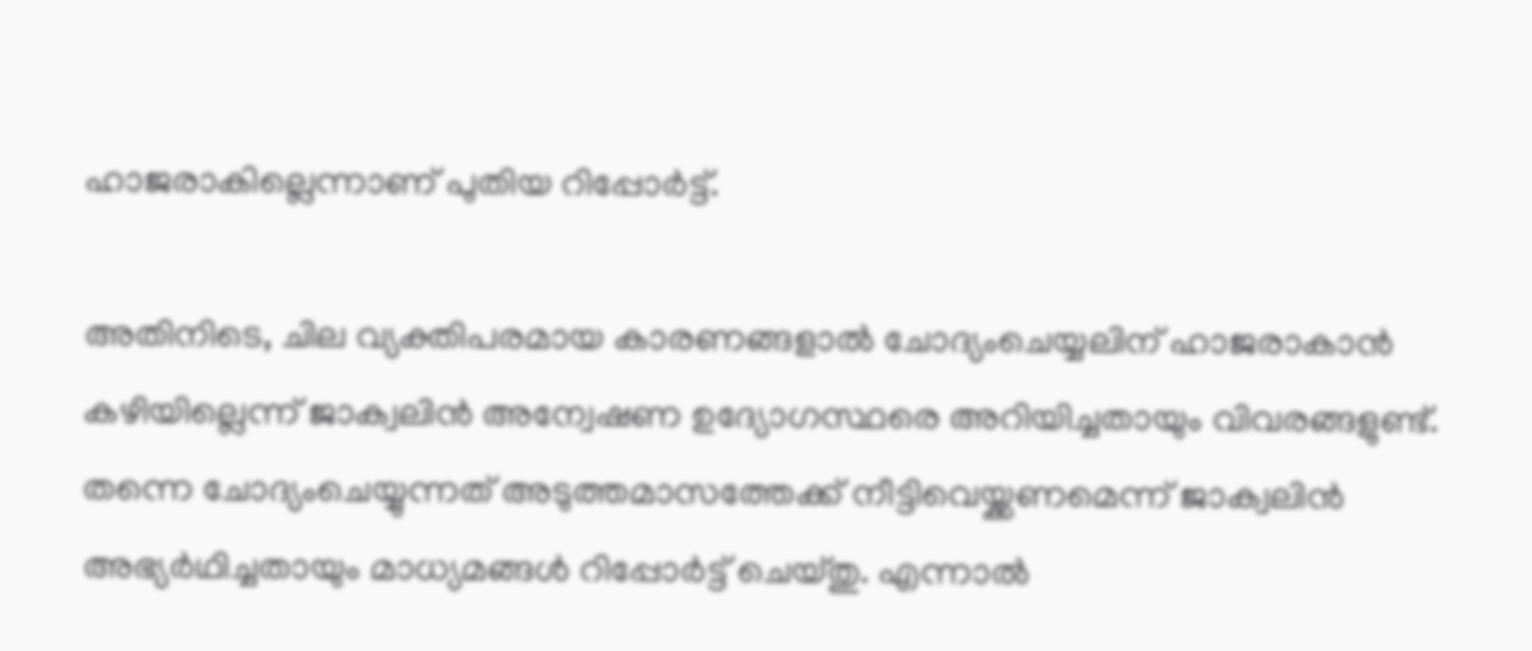ഹാജരാകില്ലെന്നാണ് പുതിയ റിപ്പോര്‍ട്ട്.

അതിനിടെ, ചില വ്യക്തിപരമായ കാരണങ്ങളാല്‍ ചോദ്യംചെയ്യലിന് ഹാജരാകാന്‍ കഴിയില്ലെന്ന് ജാക്വലിന്‍ അന്വേഷണ ഉദ്യോഗസ്ഥരെ അറിയിച്ചതായും വിവരങ്ങളുണ്ട്. തന്നെ ചോദ്യംചെയ്യുന്നത് അടുത്തമാസത്തേക്ക് നീട്ടിവെയ്ക്കണമെന്ന് ജാക്വലിന്‍ അഭ്യര്‍ഥിച്ചതായും മാധ്യമങ്ങള്‍ റിപ്പോര്‍ട്ട് ചെയ്തു. എന്നാല്‍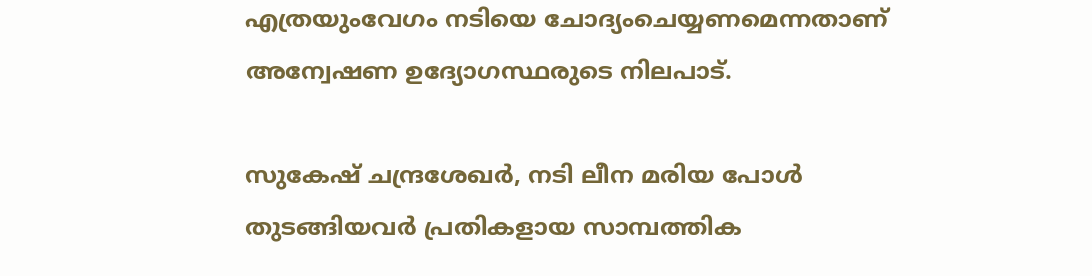എത്രയുംവേഗം നടിയെ ചോദ്യംചെയ്യണമെന്നതാണ് അന്വേഷണ ഉദ്യോഗസ്ഥരുടെ നിലപാട്.

സുകേഷ് ചന്ദ്രശേഖര്‍, നടി ലീന മരിയ പോള്‍ തുടങ്ങിയവര്‍ പ്രതികളായ സാമ്പത്തിക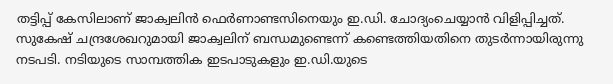തട്ടിപ്പ് കേസിലാണ് ജാക്വലിന്‍ ഫെര്‍ണാണ്ടസിനെയും ഇ.ഡി. ചോദ്യംചെയ്യാന്‍ വിളിപ്പിച്ചത്. സുകേഷ് ചന്ദ്രശേഖറുമായി ജാക്വലിന് ബന്ധമുണ്ടെന്ന് കണ്ടെത്തിയതിനെ തുടര്‍ന്നായിരുന്നു നടപടി. നടിയുടെ സാമ്പത്തിക ഇടപാടുകളും ഇ.ഡി.യുടെ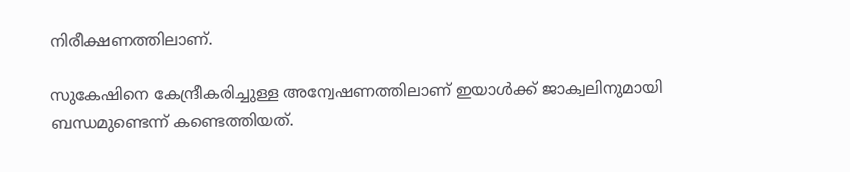നിരീക്ഷണത്തിലാണ്.

സുകേഷിനെ കേന്ദ്രീകരിച്ചുള്ള അന്വേഷണത്തിലാണ് ഇയാള്‍ക്ക് ജാക്വലിനുമായി ബന്ധമുണ്ടെന്ന് കണ്ടെത്തിയത്.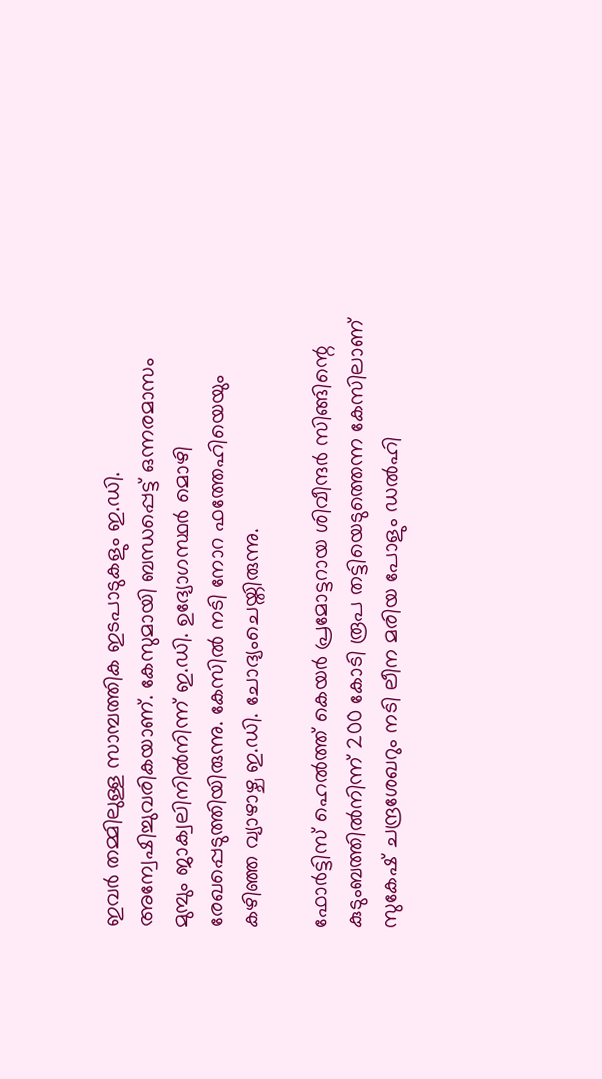ഇവര്‍ തമ്മിലുള്ള സാമ്പത്തിക ഇടപാടുകളും ഇ.ഡി. അന്വേഷിച്ചുവരികയാണ്. കേസുമായി ബന്ധപ്പെട്ട് ഒന്നരമാസം മുമ്പും ജാക്വലിനില്‍നിന്ന് ഇ.ഡി. ഉദ്യോഗസ്ഥര്‍ മൊഴി രേഖപ്പെടുത്തിയിരുന്നു. കേസില്‍ നടി നോറ ഫത്തേഹിയെയും കഴിഞ്ഞ വ്യാഴാഴ്ച ഇ.ഡി. ചോദ്യംചെയ്തിരുന്നു.

ഫോര്‍ട്ടിസ് ഹെല്‍ത്ത് കെയര്‍ പ്രമോട്ടറായ ശിവീന്ദര്‍ സിങ്ങിന്റെ കുടുംബത്തില്‍നിന്ന് 200 കോടി രൂപ തട്ടിയെടുത്തെന്ന കേസിലാണ് സുകേഷ് ചന്ദ്രശേഖറും നടി ലീന മരിയ പോളും ഡല്‍ഹി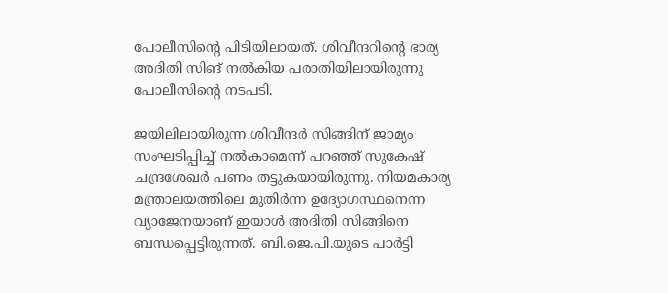പോലീസിന്റെ പിടിയിലായത്. ശിവീന്ദറിന്റെ ഭാര്യ അദിതി സിങ് നല്‍കിയ പരാതിയിലായിരുന്നു പോലീസിന്റെ നടപടി.

ജയിലിലായിരുന്ന ശിവീന്ദര്‍ സിങ്ങിന് ജാമ്യം സംഘടിപ്പിച്ച് നല്‍കാമെന്ന് പറഞ്ഞ് സുകേഷ് ചന്ദ്രശേഖര്‍ പണം തട്ടുകയായിരുന്നു. നിയമകാര്യ മന്ത്രാലയത്തിലെ മുതിര്‍ന്ന ഉദ്യോഗസ്ഥനെന്ന വ്യാജേനയാണ് ഇയാള്‍ അദിതി സിങ്ങിനെ ബന്ധപ്പെട്ടിരുന്നത്. ബി.ജെ.പി.യുടെ പാര്‍ട്ടി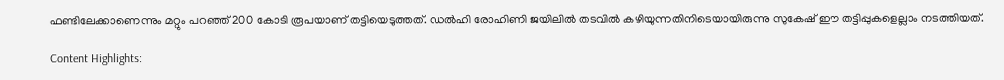ഫണ്ടിലേക്കാണെന്നും മറ്റും പറഞ്ഞ് 200 കോടി രൂപയാണ് തട്ടിയെടുത്തത്. ഡല്‍ഹി രോഹിണി ജയിലില്‍ തടവില്‍ കഴിയുന്നതിനിടെയായിരുന്നു സുകേഷ് ഈ തട്ടിപ്പുകളെല്ലാം നടത്തിയത്.

Content Highlights: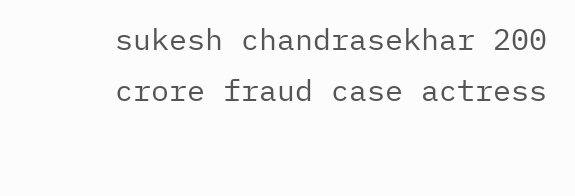sukesh chandrasekhar 200 crore fraud case actress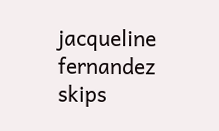jacqueline fernandez skips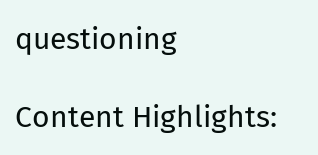questioning

Content Highlights: